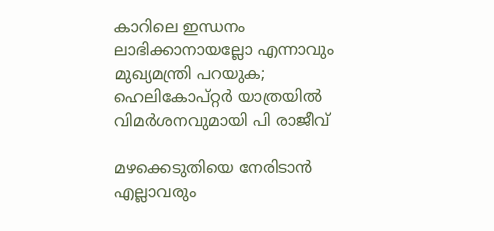കാറിലെ ഇന്ധനം ലാഭിക്കാനായല്ലോ എന്നാവും മുഖ്യമന്ത്രി പറയുക; ഹെലികോപ്റ്റര്‍ യാത്രയില്‍ വിമര്‍ശനവുമായി പി രാജീവ്

മഴക്കെടുതിയെ നേരിടാന്‍ എല്ലാവരും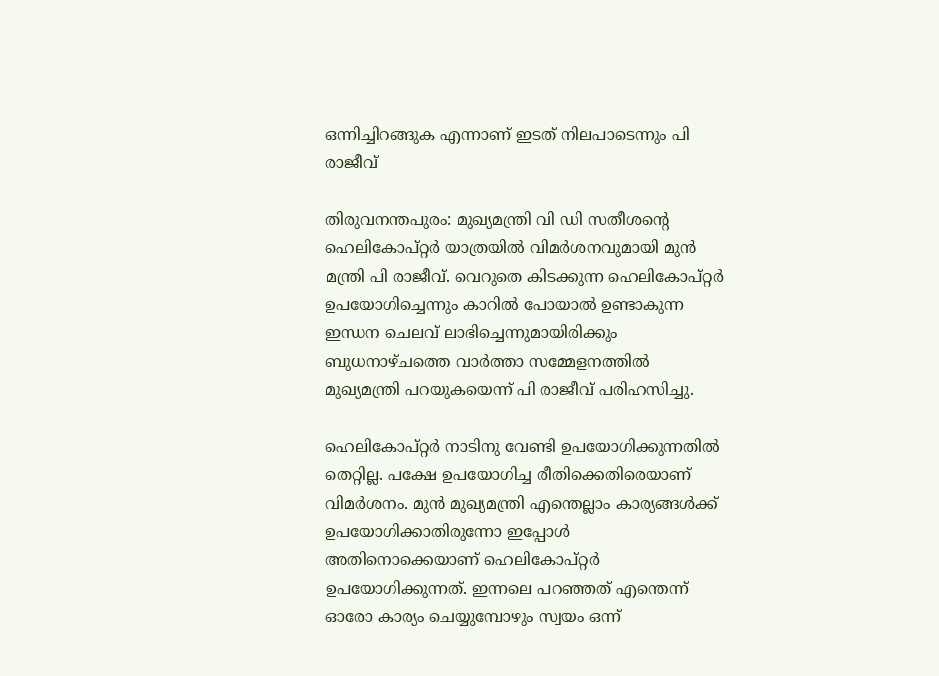ഒന്നിച്ചിറങ്ങുക എന്നാണ് ഇടത് നിലപാടെന്നും പി രാജീവ്

തിരുവനന്തപുരം: മുഖ്യമന്ത്രി വി ഡി സതീശന്റെ ഹെലികോപ്റ്റര്‍ യാത്രയില്‍ വിമര്‍ശനവുമായി മുന്‍ മന്ത്രി പി രാജീവ്. വെറുതെ കിടക്കുന്ന ഹെലികോപ്റ്റര്‍ ഉപയോഗിച്ചെന്നും കാറില്‍ പോയാല്‍ ഉണ്ടാകുന്ന ഇന്ധന ചെലവ് ലാഭിച്ചെന്നുമായിരിക്കും ബുധനാഴ്ചത്തെ വാര്‍ത്താ സമ്മേളനത്തില്‍ മുഖ്യമന്ത്രി പറയുകയെന്ന് പി രാജീവ് പരിഹസിച്ചു.

ഹെലികോപ്റ്റര്‍ നാടിനു വേണ്ടി ഉപയോഗിക്കുന്നതില്‍ തെറ്റില്ല. പക്ഷേ ഉപയോഗിച്ച രീതിക്കെതിരെയാണ് വിമര്‍ശനം. മുന്‍ മുഖ്യമന്ത്രി എന്തെല്ലാം കാര്യങ്ങള്‍ക്ക് ഉപയോഗിക്കാതിരുന്നോ ഇപ്പോള്‍ അതിനൊക്കെയാണ് ഹെലികോപ്റ്റര്‍ ഉപയോഗിക്കുന്നത്. ഇന്നലെ പറഞ്ഞത് എന്തെന്ന് ഓരോ കാര്യം ചെയ്യുമ്പോഴും സ്വയം ഒന്ന്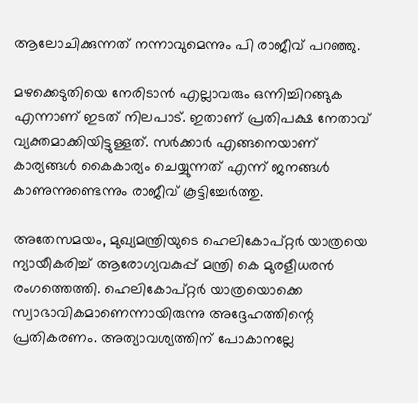ആലോചിക്കുന്നത് നന്നാവുമെന്നും പി രാജീവ് പറഞ്ഞു.

മഴക്കെടുതിയെ നേരിടാന്‍ എല്ലാവരും ഒന്നിച്ചിറങ്ങുക എന്നാണ് ഇടത് നിലപാട്. ഇതാണ് പ്രതിപക്ഷ നേതാവ് വ്യക്തമാക്കിയിട്ടുള്ളത്. സര്‍ക്കാര്‍ എങ്ങനെയാണ് കാര്യങ്ങള്‍ കൈകാര്യം ചെയ്യുന്നത് എന്ന് ജനങ്ങള്‍ കാണുന്നുണ്ടെന്നും രാജീവ് കൂട്ടിച്ചേര്‍ത്തു.

അതേസമയം, മുഖ്യമന്ത്രിയുടെ ഹെലികോപ്റ്റര്‍ യാത്രയെ ന്യായീകരിച്ച് ആരോഗ്യവകുപ്പ് മന്ത്രി കെ മുരളീധരന്‍ രംഗത്തെത്തി. ഹെലികോപ്റ്റര്‍ യാത്രയൊക്കെ സ്വാഭാവികമാണെന്നായിരുന്നു അദ്ദേഹത്തിന്റെ പ്രതികരണം. അത്യാവശ്യത്തിന് പോകാനല്ലേ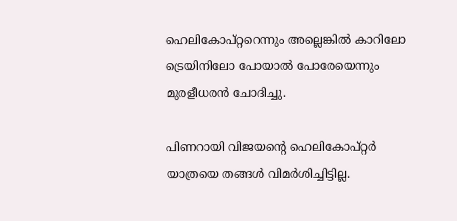ഹെലികോപ്റ്ററെന്നും അല്ലെങ്കില്‍ കാറിലോ ട്രെയിനിലോ പോയാല്‍ പോരേയെന്നും മുരളീധരന്‍ ചോദിച്ചു.

പിണറായി വിജയന്റെ ഹെലികോപ്റ്റര്‍ യാത്രയെ തങ്ങള്‍ വിമര്‍ശിച്ചിട്ടില്ല.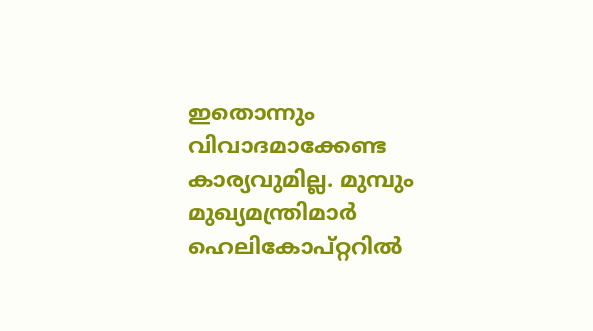ഇതൊന്നും വിവാദമാക്കേണ്ട കാര്യവുമില്ല. മുമ്പും മുഖ്യമന്ത്രിമാർ ഹെലികോപ്റ്ററിൽ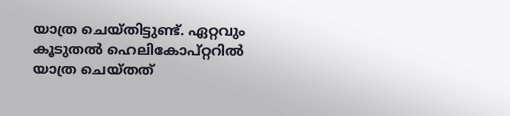യാത്ര ചെയ്തിട്ടുണ്ട്. ഏറ്റവും കൂടുതല്‍ ഹെലികോപ്റ്ററില്‍ യാത്ര ചെയ്തത്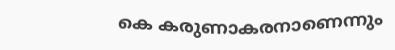കെ കരുണാകരനാണെന്നും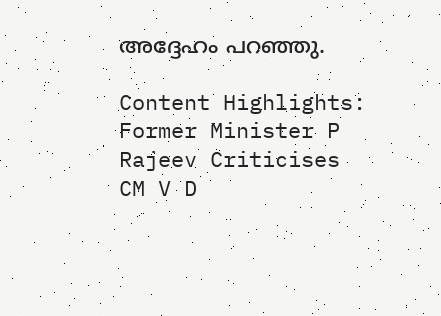അദ്ദേഹം പറഞ്ഞു.

Content Highlights: Former Minister P Rajeev Criticises CM V D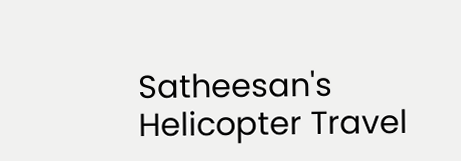Satheesan's Helicopter Travel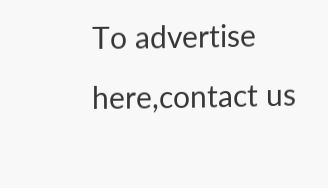To advertise here,contact us